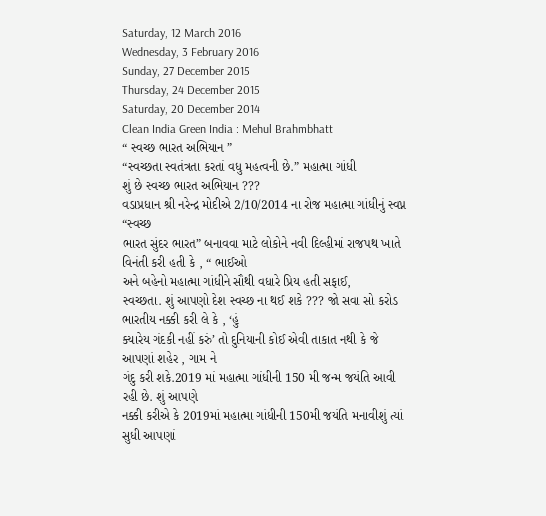Saturday, 12 March 2016
Wednesday, 3 February 2016
Sunday, 27 December 2015
Thursday, 24 December 2015
Saturday, 20 December 2014
Clean India Green India : Mehul Brahmbhatt
“ સ્વચ્છ ભારત અભિયાન ”
“સ્વચ્છતા સ્વતંત્રતા કરતાં વધુ મહત્વની છે.” મહાત્મા ગાંધી
શું છે સ્વચ્છ ભારત અભિયાન ???
વડાપ્રધાન શ્રી નરેન્દ્ર મોદીએ 2/10/2014 ના રોજ મહાત્મા ગાંધીનું સ્વપ્ન “સ્વચ્છ
ભારત સુંદર ભારત” બનાવવા માટે લોકોને નવી દિલ્હીમાં રાજપથ ખાતે વિનંતી કરી હતી કે , “ ભાઈઓ
અને બહેનો મહાત્મા ગાંધીને સૌથી વધારે પ્રિય હતી સફાઈ,
સ્વચ્છતા. શું આપણો દેશ સ્વચ્છ ના થઈ શકે ??? જો સવા સો કરોડ ભારતીય નક્કી કરી લે કે , ‘હું
ક્યારેય ગંદકી નહીં કરું’ તો દુનિયાની કોઈ એવી તાકાત નથી કે જે આપણાં શહેર , ગામ ને
ગંદુ કરી શકે.2019 માં મહાત્મા ગાંધીની 150 મી જન્મ જયંતિ આવી રહી છે. શું આપણે
નક્કી કરીએ કે 2019માં મહાત્મા ગાંધીની 150મી જયંતિ મનાવીશું ત્યાં સુધી આપણાં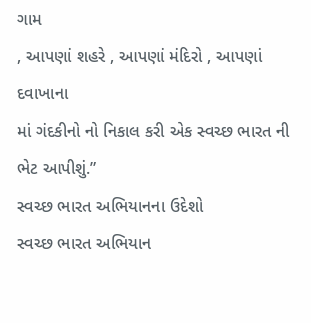ગામ
, આપણાં શહરે , આપણાં મંદિરો , આપણાં દવાખાના
માં ગંદકીનો નો નિકાલ કરી એક સ્વચ્છ ભારત ની ભેટ આપીશું.”
સ્વચ્છ ભારત અભિયાનના ઉદેશો
સ્વચ્છ ભારત અભિયાન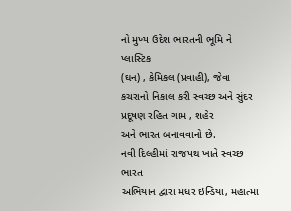નો મુખ્ય ઉદેશ ભારતની ભૂમિ ને પ્લાસ્ટિક
(ઘન) , કેમિકલ (પ્રવાહી), જેવા
કચરાનો નિકાલ કરી સ્વચ્છ અને સુંદર પ્રદૂષણ રહિત ગામ , શહેર
અને ભારત બનાવવાનો છે.
નવી દિલ્હીમાં રાજપથ ખાતે સ્વચ્છ ભારત
અભિયાન દ્વારા મધર ઇન્ડિયા, મહાત્મા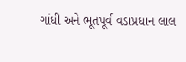ગાંધી અને ભૂતપૂર્વ વડાપ્રધાન લાલ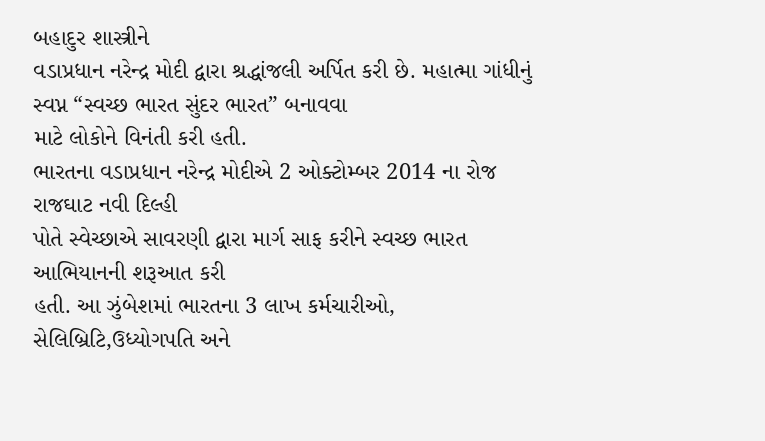બહાદુર શાસ્ત્રીને
વડાપ્રધાન નરેન્દ્ર મોદી દ્વારા શ્રદ્ધાંજલી અર્પિત કરી છે. મહાત્મા ગાંધીનું
સ્વપ્ન “સ્વચ્છ ભારત સુંદર ભારત” બનાવવા
માટે લોકોને વિનંતી કરી હતી.
ભારતના વડાપ્રધાન નરેન્દ્ર મોદીએ 2 ઓક્ટોમ્બર 2014 ના રોજ રાજઘાટ નવી દિલ્હી
પોતે સ્વેચ્છાએ સાવરણી દ્વારા માર્ગ સાફ કરીને સ્વચ્છ ભારત આભિયાનની શરૂઆત કરી
હતી. આ ઝુંબેશમાં ભારતના 3 લાખ કર્મચારીઓ,
સેલિબ્રિટિ,ઉધ્યોગપતિ અને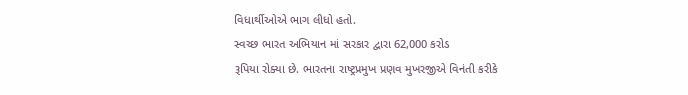વિધાર્થીઓએ ભાગ લીધો હતો.
સ્વચ્છ ભારત અભિયાન માં સરકાર દ્વારા 62,000 કરોડ
રૂપિયા રોક્યા છે. ભારતના રાષ્ટ્રપ્રમુખ પ્રણવ મુખરજીએ વિનંતી કરીકે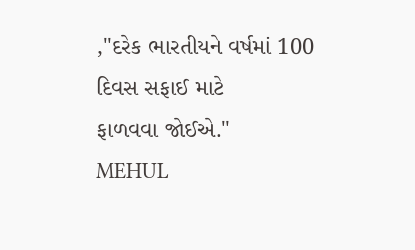,"દરેક ભારતીયને વર્ષમાં 100 દિવસ સફાઈ માટે
ફાળવવા જોઈએ."
MEHUL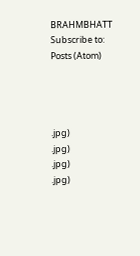BRAHMBHATT
Subscribe to:
Posts (Atom)




.jpg)
.jpg)
.jpg)
.jpg)